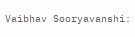Vaibhav Sooryavanshi: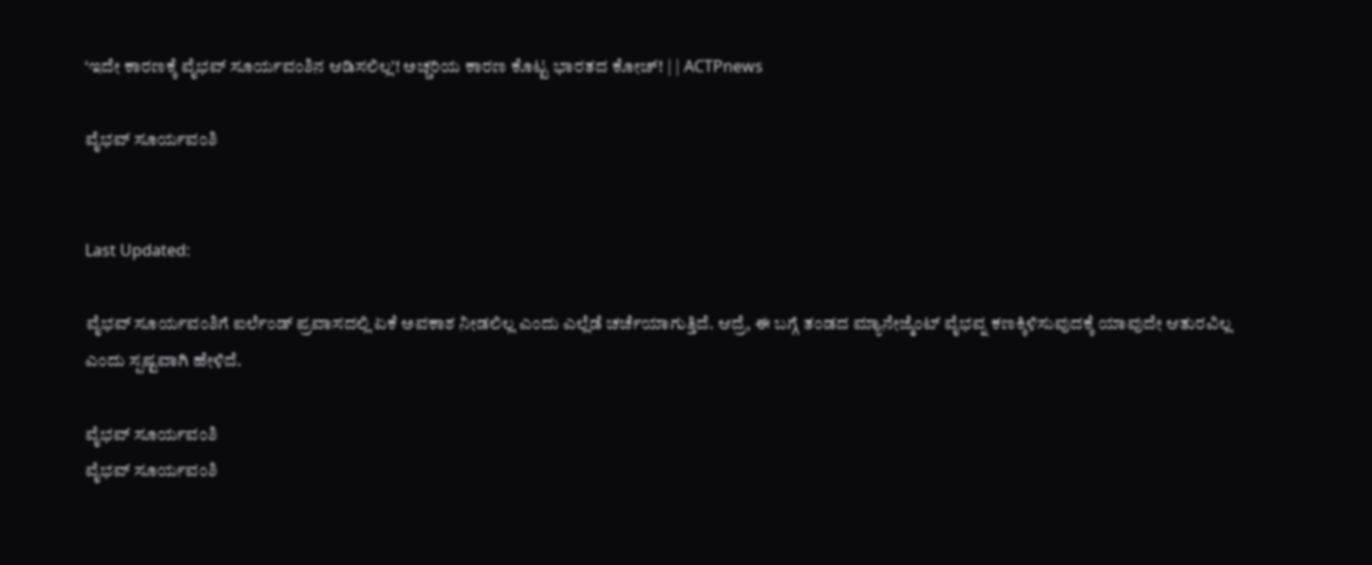‘ಇದೇ ಕಾರಣಕ್ಕೆ ವೈಭವ್ ಸೂರ್ಯವಂಶಿನ ಆಡಿಸಲಿಲ್ಲ’! ಅಚ್ಚರಿಯ ಕಾರಣ ಕೊಟ್ಟ ಭಾರತದ ಕೋಚ್! | | ACTPnews

ವೈಭವ್ ಸೂರ್ಯವಂಶಿ


Last Updated:

ವೈಭವ್ ಸೂರ್ಯವಂಶಿಗೆ ಐರ್ಲೆಂಡ್ ಪ್ರವಾಸದಲ್ಲಿ ಏಕೆ ಅವಕಾಶ ನೀಡಲಿಲ್ಲ ಎಂದು ಎಲ್ಲೆಡೆ ಚರ್ಚೆಯಾಗುತ್ತಿದೆ. ಆದ್ರೆ, ಈ ಬಗ್ಗೆ ತಂಡದ ಮ್ಯಾನೇಜ್ಮೆಂಟ್ ವೈಭವ್ನ ಕಣಕ್ಕಿಳಿಸುವುದಕ್ಕೆ ಯಾವುದೇ ಆತುರವಿಲ್ಲ ಎಂದು ಸ್ಪಷ್ಟವಾಗಿ ಹೇಳಿದೆ.

ವೈಭವ್ ಸೂರ್ಯವಂಶಿ
ವೈಭವ್ ಸೂರ್ಯವಂಶಿ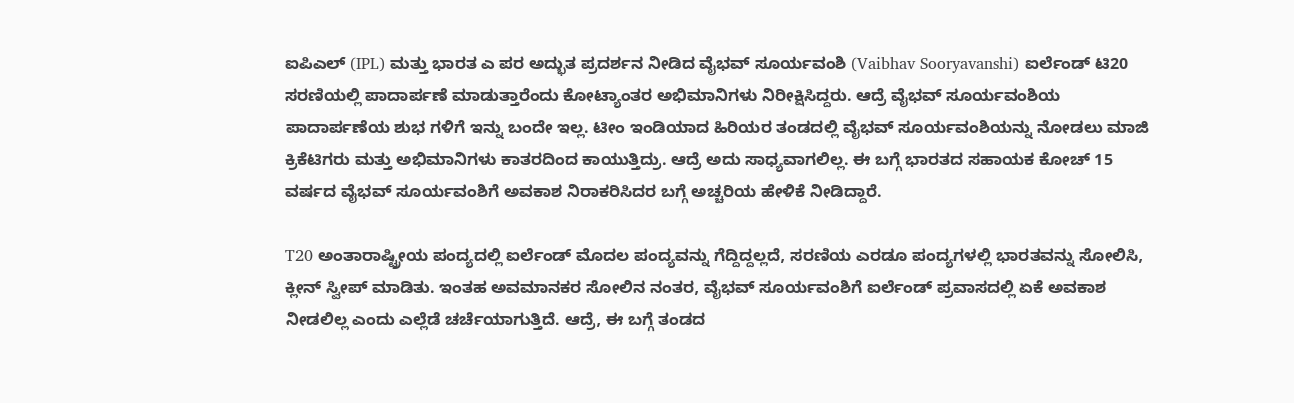ಐಪಿಎಲ್ (IPL) ಮತ್ತು ಭಾರತ ಎ ಪರ ಅದ್ಭುತ ಪ್ರದರ್ಶನ ನೀಡಿದ ವೈಭವ್ ಸೂರ್ಯವಂಶಿ (Vaibhav Sooryavanshi) ಐರ್ಲೆಂಡ್ ಟಿ20 ಸರಣಿಯಲ್ಲಿ ಪಾದಾರ್ಪಣೆ ಮಾಡುತ್ತಾರೆಂದು ಕೋಟ್ಯಾಂತರ ಅಭಿಮಾನಿಗಳು ನಿರೀಕ್ಷಿಸಿದ್ದರು. ಆದ್ರೆ ವೈಭವ್ ಸೂರ್ಯವಂಶಿಯ ಪಾದಾರ್ಪಣೆಯ ಶುಭ ಗಳಿಗೆ ಇನ್ನು ಬಂದೇ ಇಲ್ಲ. ಟೀಂ ಇಂಡಿಯಾದ ಹಿರಿಯರ ತಂಡದಲ್ಲಿ ವೈಭವ್ ಸೂರ್ಯವಂಶಿಯನ್ನು ನೋಡಲು ಮಾಜಿ ಕ್ರಿಕೆಟಿಗರು ಮತ್ತು ಅಭಿಮಾನಿಗಳು ಕಾತರದಿಂದ ಕಾಯುತ್ತಿದ್ರು. ಆದ್ರೆ ಅದು ಸಾಧ್ಯವಾಗಲಿಲ್ಲ. ಈ ಬಗ್ಗೆ ಭಾರತದ ಸಹಾಯಕ ಕೋಚ್ 15 ವರ್ಷದ ವೈಭವ್ ಸೂರ್ಯವಂಶಿಗೆ ಅವಕಾಶ ನಿರಾಕರಿಸಿದರ ಬಗ್ಗೆ ಅಚ್ಚರಿಯ ಹೇಳಿಕೆ ನೀಡಿದ್ದಾರೆ.

T20 ಅಂತಾರಾಷ್ಟ್ರೀಯ ಪಂದ್ಯದಲ್ಲಿ ಐರ್ಲೆಂಡ್ ಮೊದಲ ಪಂದ್ಯವನ್ನು ಗೆದ್ದಿದ್ದಲ್ಲದೆ, ಸರಣಿಯ ಎರಡೂ ಪಂದ್ಯಗಳಲ್ಲಿ ಭಾರತವನ್ನು ಸೋಲಿಸಿ, ಕ್ಲೀನ್ ಸ್ವೀಪ್ ಮಾಡಿತು. ಇಂತಹ ಅವಮಾನಕರ ಸೋಲಿನ ನಂತರ, ವೈಭವ್ ಸೂರ್ಯವಂಶಿಗೆ ಐರ್ಲೆಂಡ್ ಪ್ರವಾಸದಲ್ಲಿ ಏಕೆ ಅವಕಾಶ ನೀಡಲಿಲ್ಲ ಎಂದು ಎಲ್ಲೆಡೆ ಚರ್ಚೆಯಾಗುತ್ತಿದೆ. ಆದ್ರೆ, ಈ ಬಗ್ಗೆ ತಂಡದ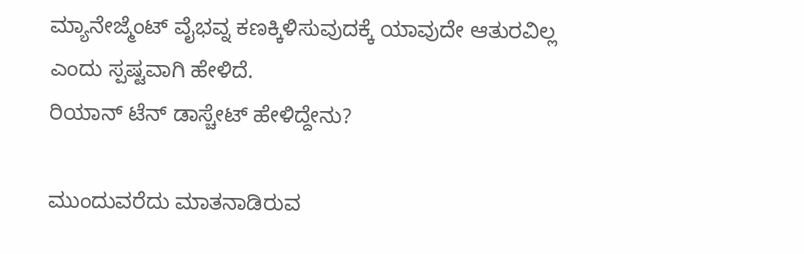ಮ್ಯಾನೇಜ್ಮೆಂಟ್ ವೈಭವ್ನ ಕಣಕ್ಕಿಳಿಸುವುದಕ್ಕೆ ಯಾವುದೇ ಆತುರವಿಲ್ಲ ಎಂದು ಸ್ಪಷ್ಟವಾಗಿ ಹೇಳಿದೆ.
ರಿಯಾನ್ ಟೆನ್ ಡಾಸ್ಚೇಟ್ ಹೇಳಿದ್ದೇನು?

ಮುಂದುವರೆದು ಮಾತನಾಡಿರುವ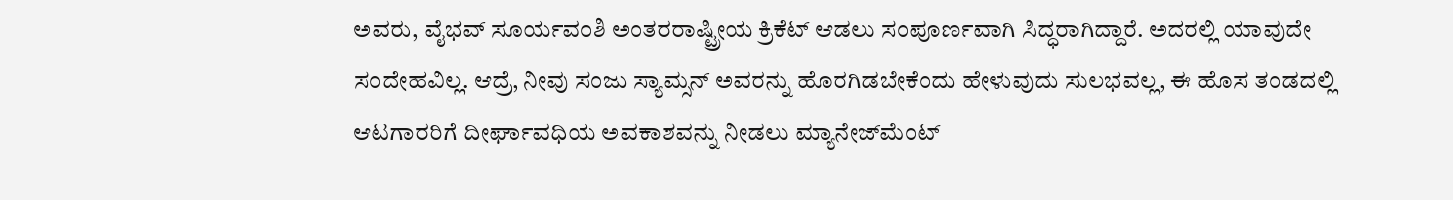ಅವರು, ವೈಭವ್ ಸೂರ್ಯವಂಶಿ ಅಂತರರಾಷ್ಟ್ರೀಯ ಕ್ರಿಕೆಟ್ ಆಡಲು ಸಂಪೂರ್ಣವಾಗಿ ಸಿದ್ಧರಾಗಿದ್ದಾರೆ. ಅದರಲ್ಲಿ ಯಾವುದೇ ಸಂದೇಹವಿಲ್ಲ. ಆದ್ರೆ, ನೀವು ಸಂಜು ಸ್ಯಾಮ್ಸನ್ ಅವರನ್ನು ಹೊರಗಿಡಬೇಕೆಂದು ಹೇಳುವುದು ಸುಲಭವಲ್ಲ, ಈ ಹೊಸ ತಂಡದಲ್ಲಿ ಆಟಗಾರರಿಗೆ ದೀರ್ಘಾವಧಿಯ ಅವಕಾಶವನ್ನು ನೀಡಲು ಮ್ಯಾನೇಜ್‌ಮೆಂಟ್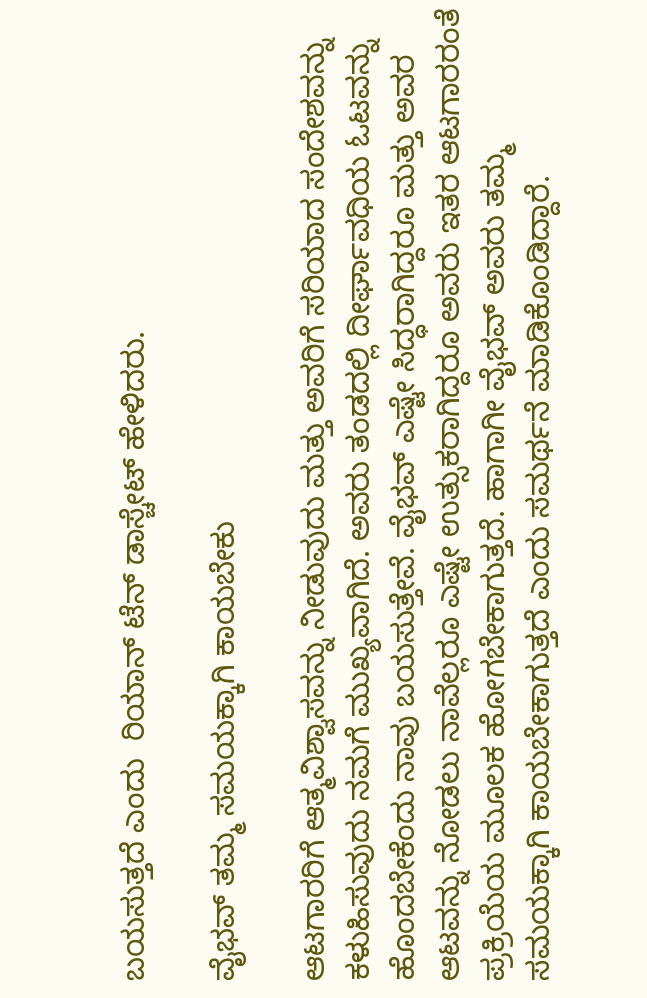ಬಯಸುತ್ತದೆ ಎಂದು  ರಿಯಾನ್ ಟೆನ್ ಡಾಸ್ಚೇಟ್ ಹೇಳಿದರು.

ವೈಭವ್ ತಮ್ಮ ಸಮಯಕ್ಕಾಗಿ ಕಾಯಬೇಕು

ಆಟಗಾರರಿಗೆ ಆತ್ಮವಿಶ್ವಾಸವನ್ನು ನೀಡುವುದು ಮತ್ತು ಅವರಿಗೆ ಸರಿಯಾದ ಸಂದೇಶವನ್ನು ಕಳುಹಿಸುವುದು ನಮಗೆ ಮುಖ್ಯವಾಗಿದೆ. ಅವರು ತಂಡದಲ್ಲಿ ದೀರ್ಘಾವಧಿಯ ಓಟವನ್ನು ಹೊಂದಬೇಕೆಂದು ನಾವು ಬಯಸುತ್ತೇವೆ. ವೈಭವ್ ಎಷ್ಟೇ ಸಿದ್ಧರಾಗಿದ್ದರೂ ಮತ್ತು ಅವರ ಆಟವನ್ನು ನೋಡಲು ನಾವೆಲ್ಲರೂ ಎಷ್ಟೇ ಉತ್ಸುಕರಾಗಿದ್ದರೂ ಅವರು ಇತರ ಆಟಗಾರರಂತೆ ಪ್ರಕ್ರಿಯೆಯ ಮೂಲಕ ಹೋಗಬೇಕಾಗುತ್ತದೆ. ಹಾಗಾಗೀ ವೈಭವ್ ಅವರು ತಮ್ಮ ಸಮಯಕ್ಕಾಗಿ ಕಾಯಬೇಕಾಗುತ್ತದೆ ಎಂದು ಸಮರ್ಥನೆ ಮಾಡಿಕೊಂಡಿದ್ದಾರೆ.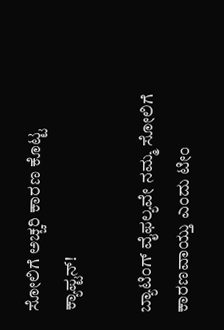ಸೋಲಿಗೆ ಅಚ್ಚರಿ ಕಾರಣ ಕೊಟ್ಟ ಕ್ಯಾಪ್ಟನ್!

ಬ್ಯಾಟಿಂಗ್ ವೈಫಲ್ಯವೇ ನಮ್ಮ ಸೋಲಿಗೆ ಕಾರಣವಾಯ್ತು ಎಂದು ಟೀಂ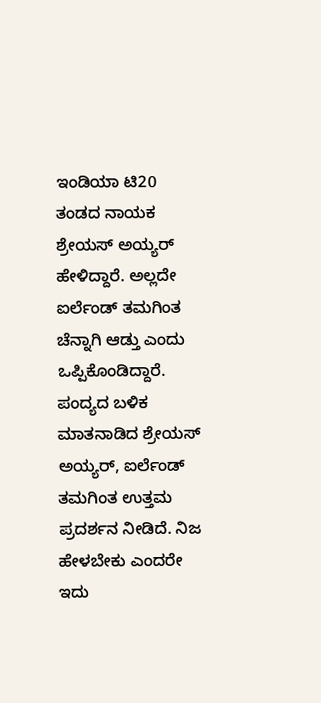ಇಂಡಿಯಾ ಟಿ20 ತಂಡದ ನಾಯಕ ಶ್ರೇಯಸ್ ಅಯ್ಯರ್ ಹೇಳಿದ್ದಾರೆ. ಅಲ್ಲದೇ ಐರ್ಲೆಂಡ್ ತಮಗಿಂತ ಚೆನ್ನಾಗಿ ಆಡ್ತು ಎಂದು ಒಪ್ಪಿಕೊಂಡಿದ್ದಾರೆ.  ಪಂದ್ಯದ ಬಳಿಕ ಮಾತನಾಡಿದ ಶ್ರೇಯಸ್ ಅಯ್ಯರ್, ಐರ್ಲೆಂಡ್ ತಮಗಿಂತ ಉತ್ತಮ ಪ್ರದರ್ಶನ ನೀಡಿದೆ. ನಿಜ ಹೇಳಬೇಕು ಎಂದರೇ ಇದು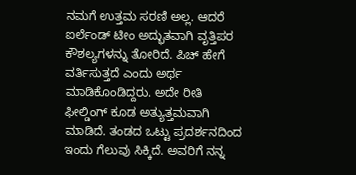ನಮಗೆ ಉತ್ತಮ ಸರಣಿ ಅಲ್ಲ. ಆದರೆ ಐರ್ಲೆಂಡ್ ಟೀಂ ಅದ್ಭುತವಾಗಿ ವೃತ್ತಿಪರ ಕೌಶಲ್ಯಗಳನ್ನು ತೋರಿದೆ. ಪಿಚ್ ಹೇಗೆ ವರ್ತಿಸುತ್ತದೆ ಎಂದು ಅರ್ಥ ಮಾಡಿಕೊಂಡಿದ್ದರು. ಅದೇ ರೀತಿ ಫೀಲ್ಡಿಂಗ್ ಕೂಡ ಅತ್ಯುತ್ತಮವಾಗಿ ಮಾಡಿದೆ. ತಂಡದ ಒಟ್ಟು ಪ್ರದರ್ಶನದಿಂದ ಇಂದು ಗೆಲುವು ಸಿಕ್ಕಿದೆ. ಅವರಿಗೆ ನನ್ನ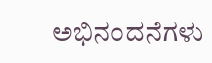ಅಭಿನಂದನೆಗಳು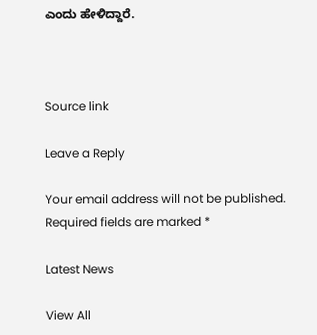ಎಂದು ಹೇಳಿದ್ದಾರೆ.



Source link

Leave a Reply

Your email address will not be published. Required fields are marked *

Latest News

View All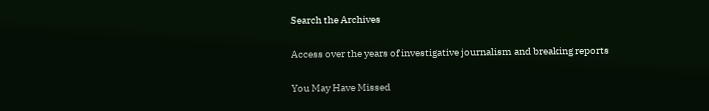Search the Archives

Access over the years of investigative journalism and breaking reports

You May Have Missed